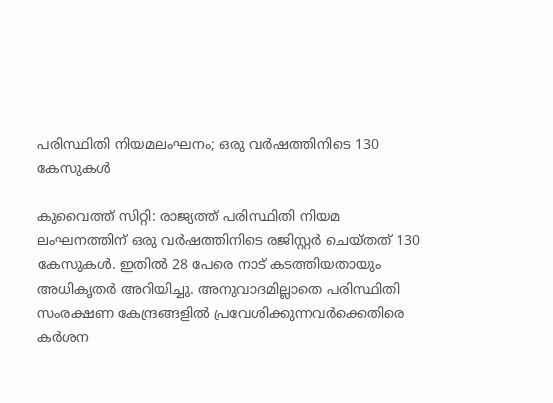പരിസ്ഥിതി നിയമലംഘനം; ഒരു വര്‍ഷത്തിനിടെ 130 കേസുകൾ

കുവൈത്ത് സിറ്റി: രാജ്യത്ത് പരിസ്ഥിതി നിയമ ലംഘനത്തിന് ഒരു വര്‍ഷത്തിനിടെ രജിസ്റ്റര്‍ ചെയ്തത് 130 കേസുകൾ. ഇതിൽ 28 പേരെ നാട് കടത്തിയതായും അധികൃതര്‍ അറിയിച്ചു. അനുവാദമില്ലാതെ പരിസ്ഥിതി സംരക്ഷണ കേന്ദ്രങ്ങളില്‍ പ്രവേശിക്കുന്നവര്‍ക്കെതിരെ കർശന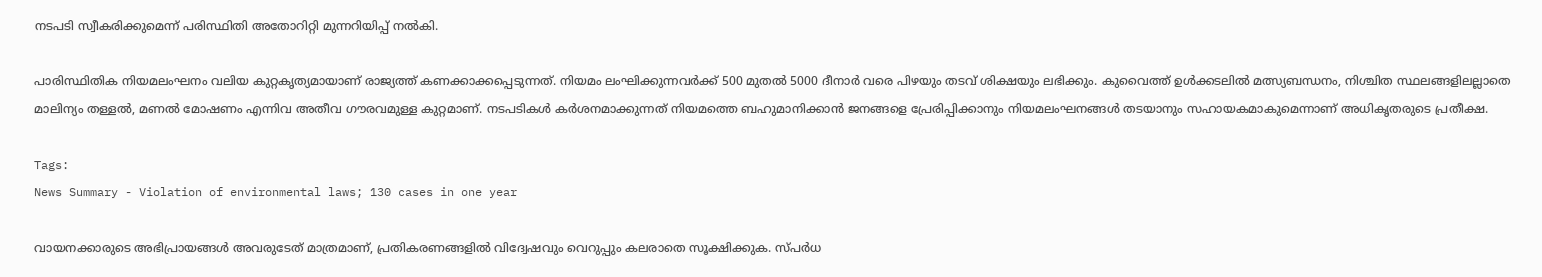നടപടി സ്വീകരിക്കുമെന്ന് പരിസ്ഥിതി അതോറിറ്റി മുന്നറിയിപ്പ് നല്‍കി.

പാരിസ്ഥിതിക നിയമലംഘനം വലിയ കുറ്റകൃത്യമായാണ് രാജ്യത്ത് കണക്കാക്കപ്പെടുന്നത്. നിയമം ലംഘിക്കുന്നവര്‍ക്ക് 500 മുതല്‍ 5000 ദീനാര്‍ വരെ പിഴയും തടവ് ശിക്ഷയും ലഭിക്കും. കുവൈത്ത് ഉൾക്കടലിൽ മത്സ്യബന്ധനം, നിശ്ചിത സ്ഥലങ്ങളിലല്ലാതെ മാലിന്യം തള്ളൽ, മണൽ മോഷണം എന്നിവ അതീവ ഗൗരവമുള്ള കുറ്റമാണ്. നടപടികൾ കർശനമാക്കുന്നത് നിയമത്തെ ബഹുമാനിക്കാൻ ജനങ്ങളെ പ്രേരിപ്പിക്കാനും നിയമലംഘനങ്ങൾ തടയാനും സഹായകമാകുമെന്നാണ് അധികൃതരുടെ പ്രതീക്ഷ.

Tags:
News Summary - Violation of environmental laws; 130 cases in one year

വായനക്കാരുടെ അഭിപ്രായങ്ങള്‍ അവരുടേത് മാത്രമാണ്, പ്രതികരണങ്ങളിൽ വിദ്വേഷവും വെറുപ്പും കലരാതെ സൂക്ഷിക്കുക. സ്പർധ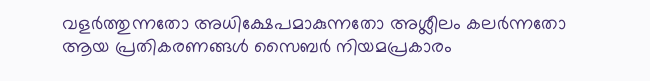വളർത്തുന്നതോ അധിക്ഷേപമാകുന്നതോ അശ്ലീലം കലർന്നതോ ആയ പ്രതികരണങ്ങൾ സൈബർ നിയമപ്രകാരം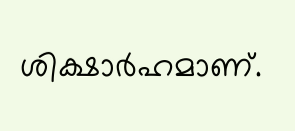ശിക്ഷാർഹമാണ്.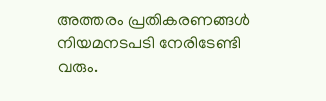അത്തരം പ്രതികരണങ്ങൾ നിയമനടപടി നേരിടേണ്ടി വരും.